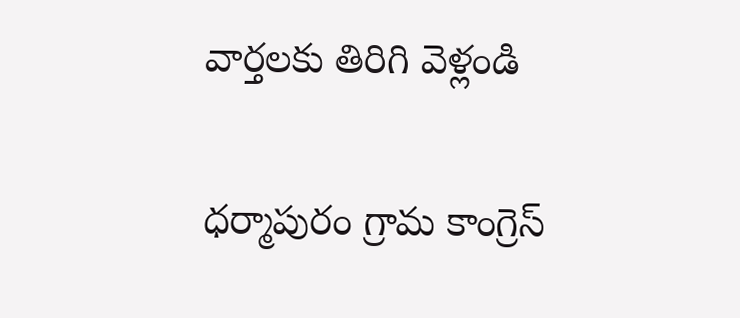వార్తలకు తిరిగి వెళ్లండి

ధర్మాపురం గ్రామ కాంగ్రెస్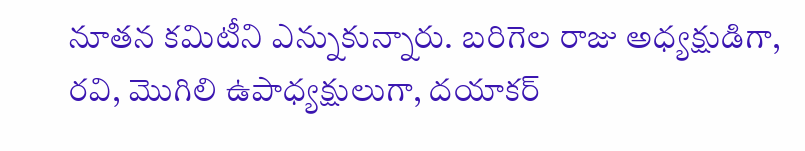నూతన కమిటీని ఎన్నుకున్నారు. బరిగెల రాజు అధ్యక్షుడిగా, రవి, మొగిలి ఉపాధ్యక్షులుగా, దయాకర్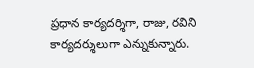ప్రధాన కార్యదర్శిగా, రాజు, రవిని కార్యదర్శులుగా ఎన్నుకున్నారు.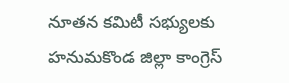నూతన కమిటీ సభ్యులకు హనుమకొండ జిల్లా కాంగ్రెస్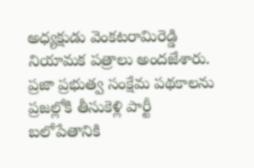అధ్యక్షుడు వెంకటరామిరెడ్డి నియామక పత్రాలు అందజేశారు. ప్రజా ప్రభుత్వ సంక్షేమ పథకాలను ప్రజల్లోకి తీసుకెళ్లి పార్టీ బలోపేతానికి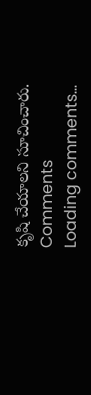కృషి చేయాలని సూచించారు.
Comments
Loading comments...